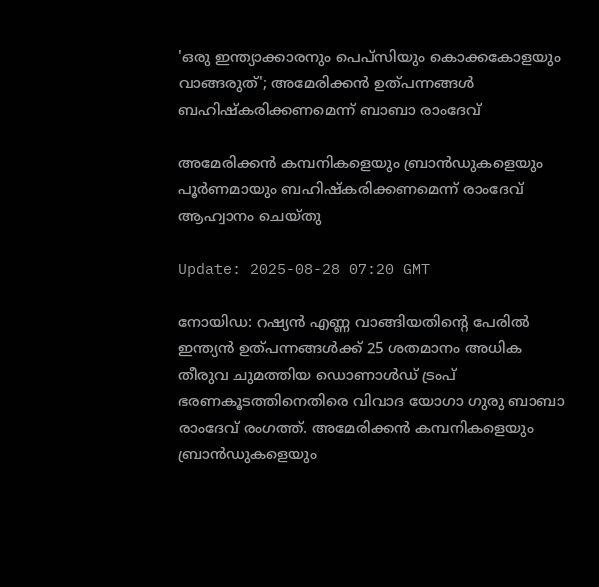'ഒരു ഇന്ത്യാക്കാരനും പെപ്സിയും കൊക്കകോളയും വാങ്ങരുത്'; അമേരിക്കന്‍ ഉത്പന്നങ്ങള്‍ ബഹിഷ്‌കരിക്കണമെന്ന് ബാബാ രാംദേവ്

അമേരിക്കന്‍ കമ്പനികളെയും ബ്രാന്‍ഡുകളെയും പൂര്‍ണമായും ബഹിഷ്‌കരിക്കണമെന്ന് രാംദേവ് ആഹ്വാനം ചെയ്തു

Update: 2025-08-28 07:20 GMT

നോയിഡ: റഷ്യന്‍ എണ്ണ വാങ്ങിയതിന്‍റെ പേരില്‍ ഇന്ത്യൻ ഉത്പന്നങ്ങള്‍ക്ക് 25 ശതമാനം അധിക തീരുവ ചുമത്തിയ ഡൊണാള്‍ഡ് ട്രംപ് ഭരണകൂടത്തിനെതിരെ വിവാദ യോഗാ ഗുരു ബാബാ രാംദേവ് രംഗത്ത്. അമേരിക്കന്‍ കമ്പനികളെയും ബ്രാന്‍ഡുകളെയും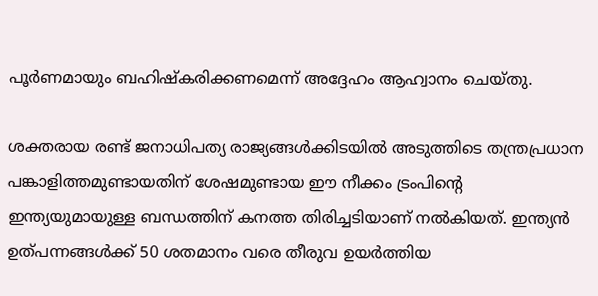പൂര്‍ണമായും ബഹിഷ്‌കരിക്കണമെന്ന് അദ്ദേഹം ആഹ്വാനം ചെയ്തു.

ശക്തരായ രണ്ട് ജനാധിപത്യ രാജ്യങ്ങള്‍ക്കിടയില്‍ അടുത്തിടെ തന്ത്രപ്രധാന പങ്കാളിത്തമുണ്ടായതിന് ശേഷമുണ്ടായ ഈ നീക്കം ട്രംപിന്റെ ഇന്ത്യയുമായുള്ള ബന്ധത്തിന് കനത്ത തിരിച്ചടിയാണ് നല്‍കിയത്. ഇന്ത്യന്‍ ഉത്പന്നങ്ങള്‍ക്ക് 50 ശതമാനം വരെ തീരുവ ഉയര്‍ത്തിയ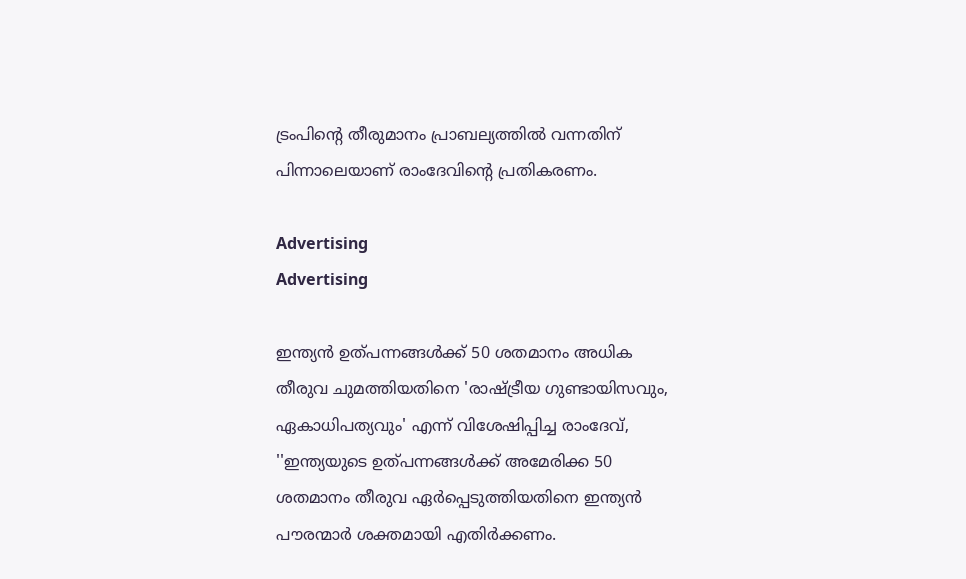ട്രംപിന്റെ തീരുമാനം പ്രാബല്യത്തില്‍ വന്നതിന് പിന്നാലെയാണ് രാംദേവിന്റെ പ്രതികരണം.

Advertising
Advertising

ഇന്ത്യന്‍ ഉത്പന്നങ്ങള്‍ക്ക് 50 ശതമാനം അധിക തീരുവ ചുമത്തിയതിനെ 'രാഷ്ട്രീയ ഗുണ്ടായിസവും, ഏകാധിപത്യവും' എന്ന് വിശേഷിപ്പിച്ച രാംദേവ്, ''ഇന്ത്യയുടെ ഉത്പന്നങ്ങള്‍ക്ക് അമേരിക്ക 50 ശതമാനം തീരുവ ഏര്‍പ്പെടുത്തിയതിനെ ഇന്ത്യന്‍ പൗരന്മാര്‍ ശക്തമായി എതിര്‍ക്കണം.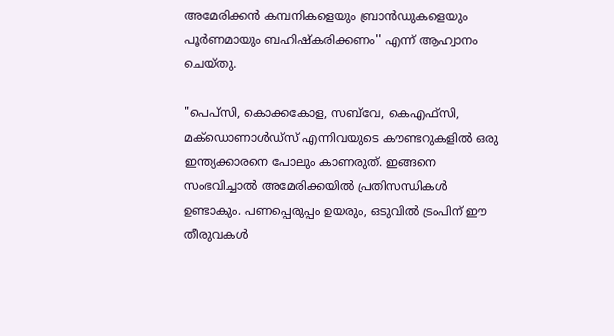അമേരിക്കന്‍ കമ്പനികളെയും ബ്രാന്‍ഡുകളെയും പൂര്‍ണമായും ബഹിഷ്‌കരിക്കണം'' എന്ന് ആഹ്വാനം ചെയ്തു.

"പെപ്സി, കൊക്കകോള, സബ്‌വേ, കെഎഫ്‌സി, മക്‌ഡൊണാൾഡ്‌സ് എന്നിവയുടെ കൗണ്ടറുകളിൽ ഒരു ഇന്ത്യക്കാരനെ പോലും കാണരുത്. ഇങ്ങനെ സംഭവിച്ചാല്‍ അമേരിക്കയില്‍ പ്രതിസന്ധികള്‍ ഉണ്ടാകും. പണപ്പെരുപ്പം ഉയരും, ഒടുവില്‍ ട്രംപിന് ഈ തീരുവകള്‍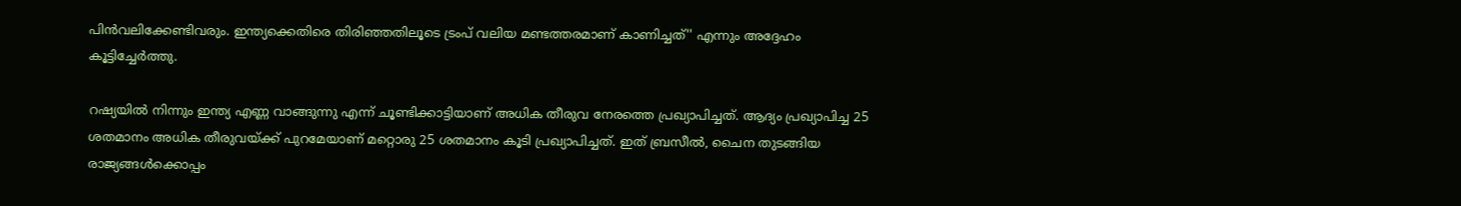പിന്‍വലിക്കേണ്ടിവരും. ഇന്ത്യക്കെതിരെ തിരിഞ്ഞതിലൂടെ ട്രംപ് വലിയ മണ്ടത്തരമാണ് കാണിച്ചത്'' എന്നും അദ്ദേഹം കൂട്ടിച്ചേര്‍ത്തു.

റഷ്യയിൽ നിന്നും ഇന്ത്യ എണ്ണ വാങ്ങുന്നു എന്ന് ചൂണ്ടിക്കാട്ടിയാണ് അധിക തീരുവ നേരത്തെ പ്രഖ്യാപിച്ചത്. ആദ്യം പ്രഖ്യാപിച്ച 25 ശതമാനം അധിക തീരുവയ്ക്ക് പുറമേയാണ് മറ്റൊരു 25 ശതമാനം കൂടി പ്രഖ്യാപിച്ചത്. ഇത് ബ്രസീല്‍, ചൈന തുടങ്ങിയ രാജ്യങ്ങള്‍ക്കൊപ്പം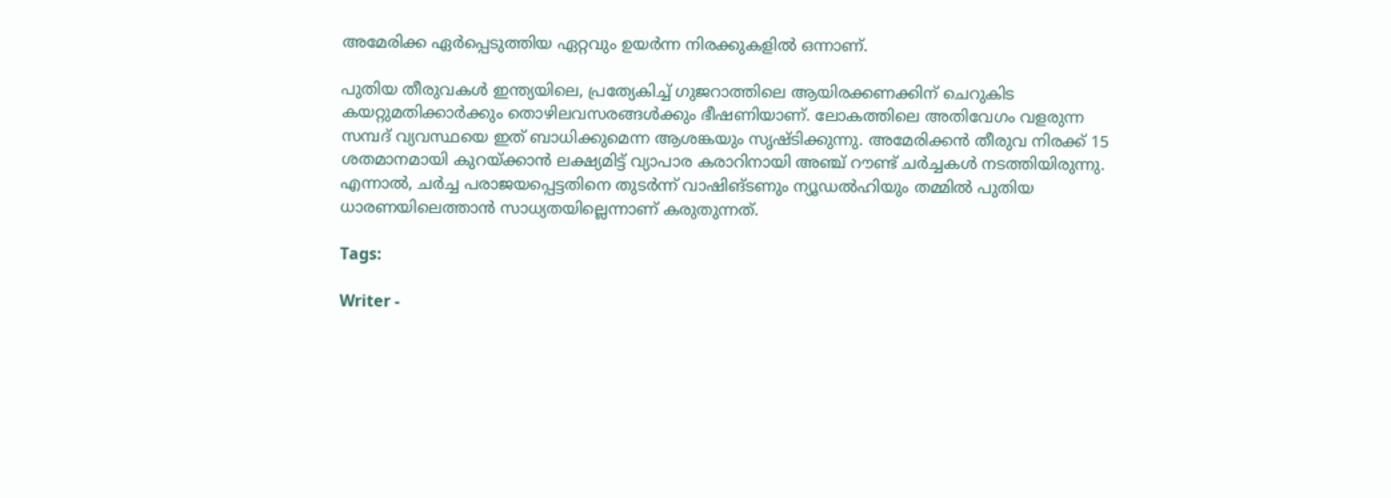അമേരിക്ക ഏര്‍പ്പെടുത്തിയ ഏറ്റവും ഉയര്‍ന്ന നിരക്കുകളില്‍ ഒന്നാണ്.

പുതിയ തീരുവകള്‍ ഇന്ത്യയിലെ, പ്രത്യേകിച്ച് ഗുജറാത്തിലെ ആയിരക്കണക്കിന് ചെറുകിട കയറ്റുമതിക്കാര്‍ക്കും തൊഴിലവസരങ്ങൾക്കും ഭീഷണിയാണ്. ലോകത്തിലെ അതിവേഗം വളരുന്ന സമ്പദ് വ്യവസ്ഥയെ ഇത് ബാധിക്കുമെന്ന ആശങ്കയും സൃഷ്ടിക്കുന്നു. അമേരിക്കന്‍ തീരുവ നിരക്ക് 15 ശതമാനമായി കുറയ്ക്കാന്‍ ലക്ഷ്യമിട്ട് വ്യാപാര കരാറിനായി അഞ്ച് റൗണ്ട് ചര്‍ച്ചകള്‍ നടത്തിയിരുന്നു. എന്നാല്‍, ചര്‍ച്ച പരാജയപ്പെട്ടതിനെ തുടര്‍ന്ന് വാഷിങ്ടണും ന്യൂഡല്‍ഹിയും തമ്മില്‍ പുതിയ ധാരണയിലെത്താന്‍ സാധ്യതയില്ലെന്നാണ് കരുതുന്നത്.

Tags:

Writer -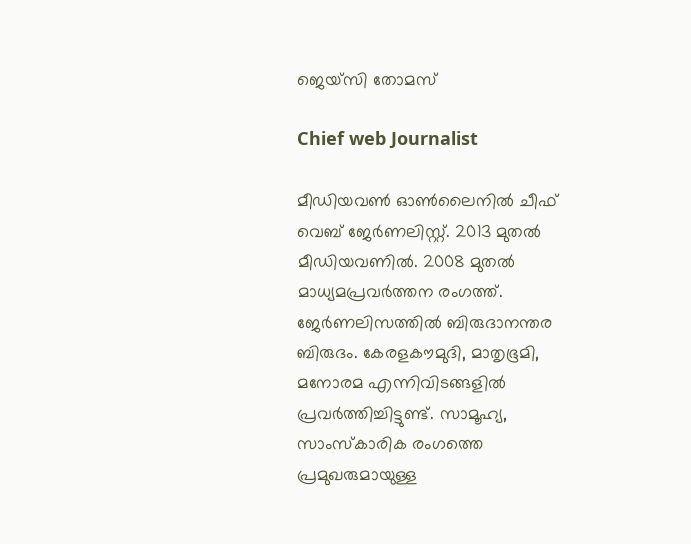ജെയ്സി തോമസ്

Chief web Journalist

മീഡിയവൺ ഓൺലൈനിൽ ചീഫ് വെബ് ജേർണലിസ്റ്റ്. 2013 മുതൽ മീഡിയവണിൽ. 2008 മുതൽ മാധ്യമപ്രവർത്തന രംഗത്ത്. ജേർണലിസത്തിൽ ബിരുദാനന്തര ബിരുദം. കേരളകൗമുദി, മാതൃഭൂമി, മനോരമ എന്നിവിടങ്ങളിൽ പ്രവർത്തിച്ചിട്ടുണ്ട്. സാമൂഹ്യ, സാംസ്‌കാരിക രംഗത്തെ പ്രമുഖരുമായുള്ള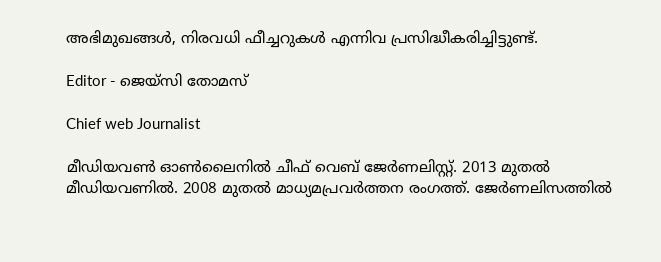അഭിമുഖങ്ങൾ, നിരവധി ഫീച്ചറുകൾ എന്നിവ പ്രസിദ്ധീകരിച്ചിട്ടുണ്ട്.

Editor - ജെയ്സി തോമസ്

Chief web Journalist

മീഡിയവൺ ഓൺലൈനിൽ ചീഫ് വെബ് ജേർണലിസ്റ്റ്. 2013 മുതൽ മീഡിയവണിൽ. 2008 മുതൽ മാധ്യമപ്രവർത്തന രംഗത്ത്. ജേർണലിസത്തിൽ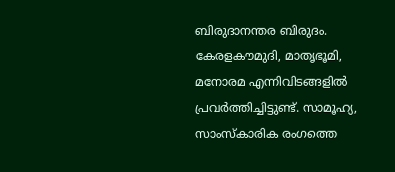ബിരുദാനന്തര ബിരുദം. കേരളകൗമുദി, മാതൃഭൂമി, മനോരമ എന്നിവിടങ്ങളിൽ പ്രവർത്തിച്ചിട്ടുണ്ട്. സാമൂഹ്യ, സാംസ്‌കാരിക രംഗത്തെ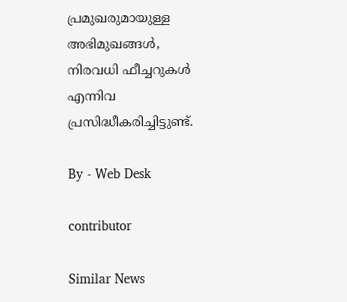പ്രമുഖരുമായുള്ള അഭിമുഖങ്ങൾ, നിരവധി ഫീച്ചറുകൾ എന്നിവ പ്രസിദ്ധീകരിച്ചിട്ടുണ്ട്.

By - Web Desk

contributor

Similar News